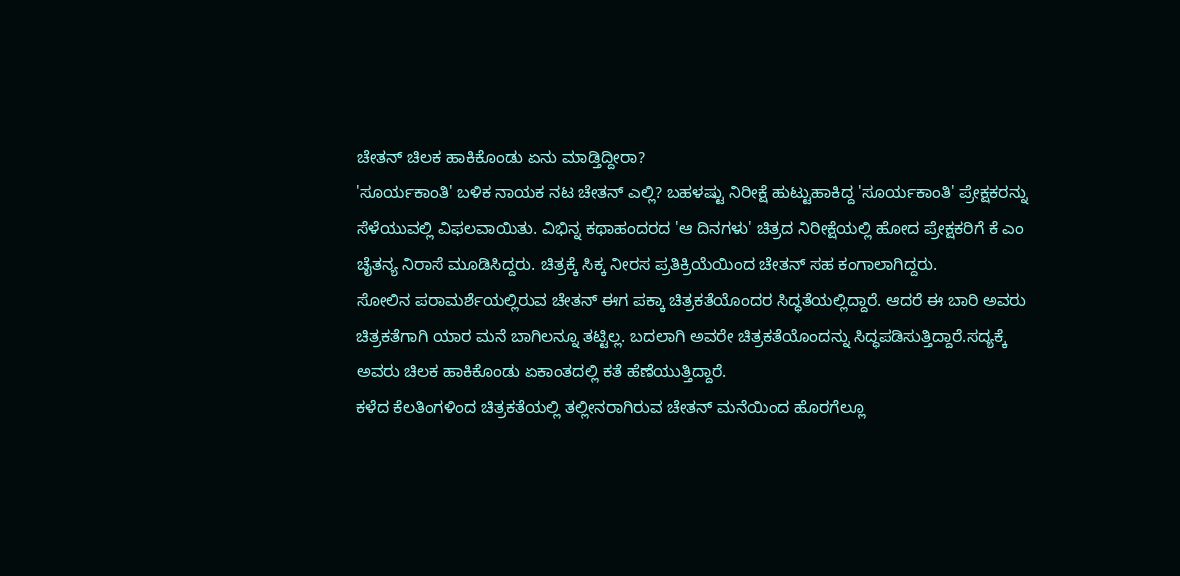ಚೇತನ್ ಚಿಲಕ ಹಾಕಿಕೊಂಡು ಏನು ಮಾಡ್ತಿದ್ದೀರಾ?
'ಸೂರ್ಯಕಾಂತಿ' ಬಳಿಕ ನಾಯಕ ನಟ ಚೇತನ್ ಎಲ್ಲಿ? ಬಹಳಷ್ಟು ನಿರೀಕ್ಷೆ ಹುಟ್ಟುಹಾಕಿದ್ದ 'ಸೂರ್ಯಕಾಂತಿ' ಪ್ರೇಕ್ಷಕರನ್ನು ಸೆಳೆಯುವಲ್ಲಿ ವಿಫಲವಾಯಿತು. ವಿಭಿನ್ನ ಕಥಾಹಂದರದ 'ಆ ದಿನಗಳು' ಚಿತ್ರದ ನಿರೀಕ್ಷೆಯಲ್ಲಿ ಹೋದ ಪ್ರೇಕ್ಷಕರಿಗೆ ಕೆ ಎಂ ಚೈತನ್ಯ ನಿರಾಸೆ ಮೂಡಿಸಿದ್ದರು. ಚಿತ್ರಕ್ಕೆ ಸಿಕ್ಕ ನೀರಸ ಪ್ರತಿಕ್ರಿಯೆಯಿಂದ ಚೇತನ್ ಸಹ ಕಂಗಾಲಾಗಿದ್ದರು.
ಸೋಲಿನ ಪರಾಮರ್ಶೆಯಲ್ಲಿರುವ ಚೇತನ್ ಈಗ ಪಕ್ಕಾ ಚಿತ್ರಕತೆಯೊಂದರ ಸಿದ್ಧತೆಯಲ್ಲಿದ್ದಾರೆ. ಆದರೆ ಈ ಬಾರಿ ಅವರು ಚಿತ್ರಕತೆಗಾಗಿ ಯಾರ ಮನೆ ಬಾಗಿಲನ್ನೂ ತಟ್ಟಿಲ್ಲ. ಬದಲಾಗಿ ಅವರೇ ಚಿತ್ರಕತೆಯೊಂದನ್ನು ಸಿದ್ಧಪಡಿಸುತ್ತಿದ್ದಾರೆ.ಸದ್ಯಕ್ಕೆ ಅವರು ಚಿಲಕ ಹಾಕಿಕೊಂಡು ಏಕಾಂತದಲ್ಲಿ ಕತೆ ಹೆಣೆಯುತ್ತಿದ್ದಾರೆ.
ಕಳೆದ ಕೆಲತಿಂಗಳಿಂದ ಚಿತ್ರಕತೆಯಲ್ಲಿ ತಲ್ಲೀನರಾಗಿರುವ ಚೇತನ್ ಮನೆಯಿಂದ ಹೊರಗೆಲ್ಲೂ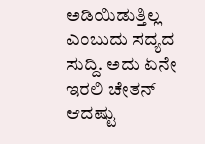ಅಡಿಯಿಡುತ್ತಿಲ್ಲ ಎಂಬುದು ಸದ್ಯದ ಸುದ್ದಿ. ಅದು ಏನೇ ಇರಲಿ ಚೇತನ್ ಆದಷ್ಟು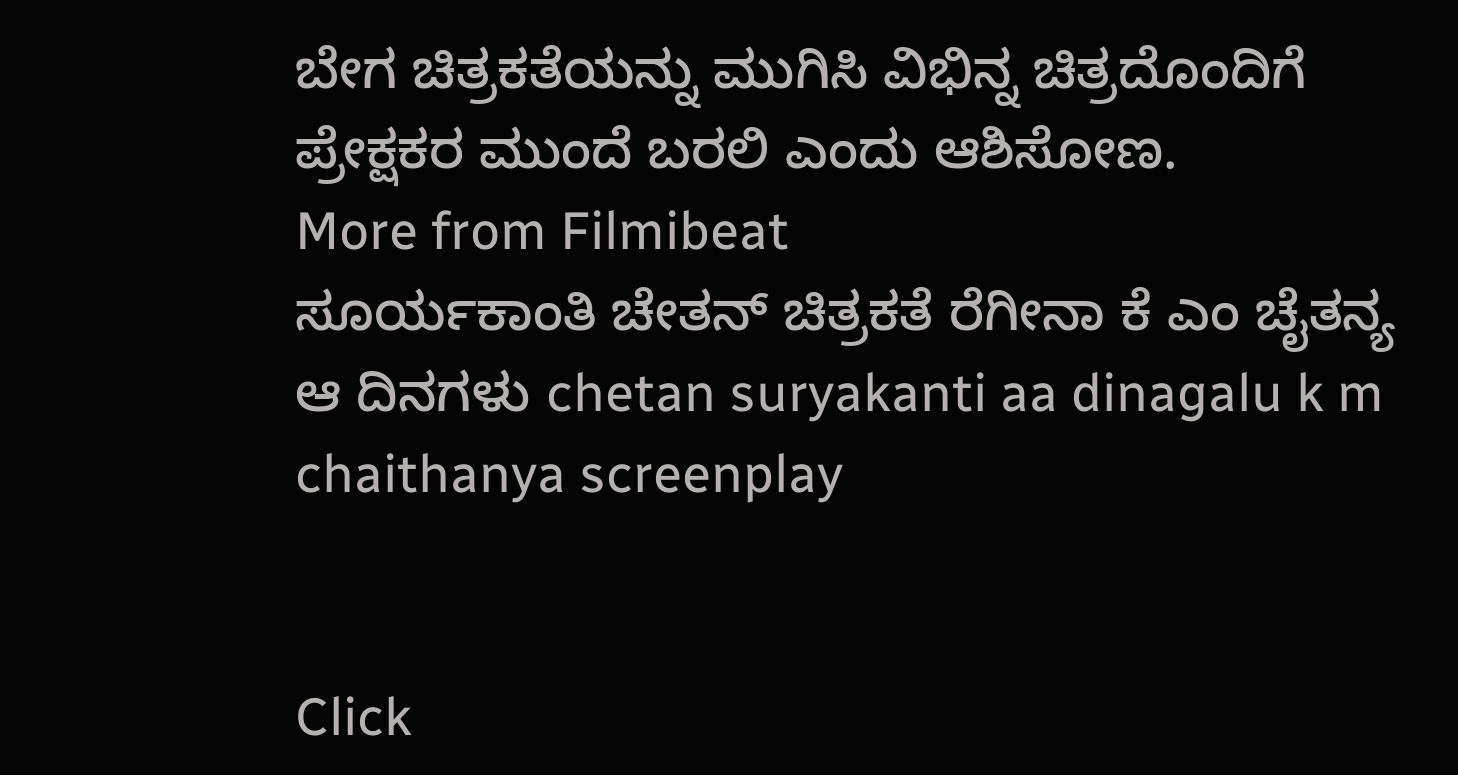ಬೇಗ ಚಿತ್ರಕತೆಯನ್ನು ಮುಗಿಸಿ ವಿಭಿನ್ನ ಚಿತ್ರದೊಂದಿಗೆ ಪ್ರೇಕ್ಷಕರ ಮುಂದೆ ಬರಲಿ ಎಂದು ಆಶಿಸೋಣ.
More from Filmibeat
ಸೂರ್ಯಕಾಂತಿ ಚೇತನ್ ಚಿತ್ರಕತೆ ರೆಗೀನಾ ಕೆ ಎಂ ಚೈತನ್ಯ ಆ ದಿನಗಳು chetan suryakanti aa dinagalu k m chaithanya screenplay


Click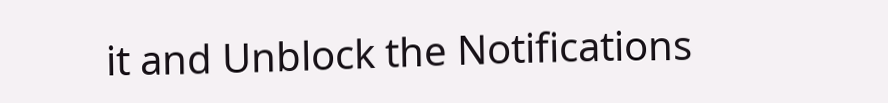it and Unblock the Notifications